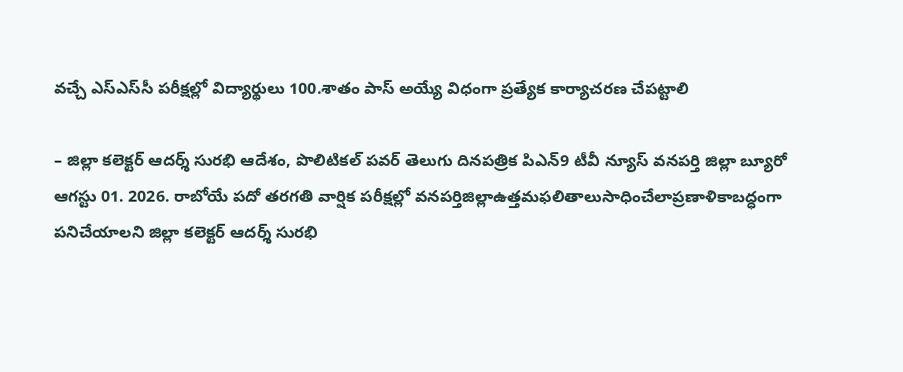వచ్చే ఎస్‌ఎస్‌సీ పరీక్షల్లో విద్యార్థులు 100.శాతం పాస్ అయ్యే విధంగా ప్రత్యేక కార్యాచరణ చేపట్టాలి

– జిల్లా కలెక్టర్ ఆదర్శ్ సురభి ఆదేశం, పొలిటికల్ పవర్ తెలుగు దినపత్రిక పిఎన్9 టీవీ న్యూస్ వనపర్తి జిల్లా బ్యూరో ఆగస్టు 01. 2026. రాబోయే పదో తరగతి వార్షిక పరీక్షల్లో వనపర్తిజిల్లాఉత్తమఫలితాలుసాధించేలాప్రణాళికాబద్ధంగా పనిచేయాలని జిల్లా కలెక్టర్ ఆదర్శ్ సురభి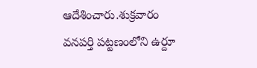ఆదేశించారు.శుక్రవారం వనపర్తి పట్టణంలోని ఉర్దూ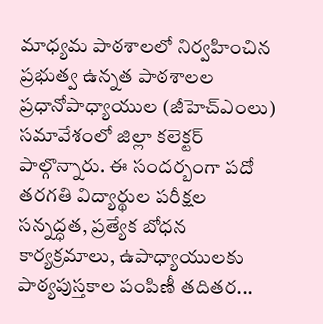మాధ్యమ పాఠశాలలో నిర్వహించిన ప్రభుత్వ ఉన్నత పాఠశాలల ప్రధానోపాధ్యాయుల (జీహెచ్‌ఎంలు) సమావేశంలో జిల్లా కలెక్టర్ పాల్గొన్నారు. ఈ సందర్బంగా పదో తరగతి విద్యార్థుల పరీక్షల సన్నద్ధత, ప్రత్యేక బోధన కార్యక్రమాలు, ఉపాధ్యాయులకు పాఠ్యపుస్తకాల పంపిణీ తదితర...